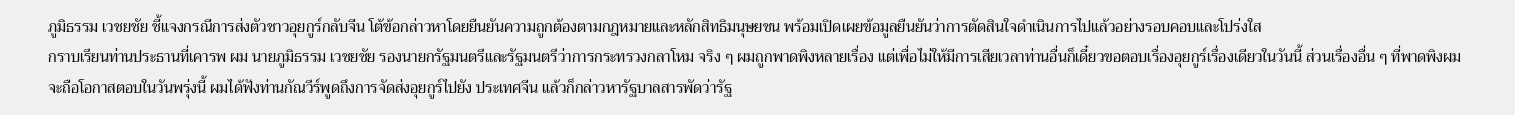ภูมิธรรม เวชยชัย ชี้แจงกรณีการส่งตัวชาวอุยกูร์กลับจีน โต้ข้อกล่าวหาโดยยืนยันความถูกต้องตามกฎหมายและหลักสิทธิมนุษยชน พร้อมเปิดเผยข้อมูลยืนยันว่าการตัดสินใจดำเนินการไปแล้วอย่างรอบคอบและโปร่งใส
กราบเรียนท่านประธานที่เคารพ ผม นายภูมิธรรม เวชยชัย รองนายกรัฐมนตรีและรัฐมนตรีว่าการกระทรวงกลาโหม จริง ๆ ผมถูกพาดพิงหลายเรื่อง แต่เพื่อไม่ให้มีการเสียเวลาท่านอื่นก็เดี๋ยวขอตอบเรื่องอุยกูร์เรื่องเดียวในวันนี้ ส่วนเรื่องอื่น ๆ ที่พาดพิงผมจะถือโอกาสตอบในวันพรุ่งนี้ ผมได้ฟังท่านกัณวีร์พูดถึงการจัดส่งอุยกูร์ไปยัง ประเทศจีน แล้วก็กล่าวหารัฐบาลสารพัดว่ารัฐ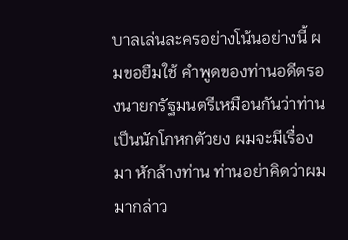บาลเล่นละครอย่างโน้นอย่างนี้ ผมขอยืมใช้ คำพูดของท่านอดีตรองนายกรัฐมนตรีเหมือนกันว่าท่านเป็นนักโกหกตัวยง ผมจะมีเรื่องมา หักล้างท่าน ท่านอย่าคิดว่าผมมากล่าว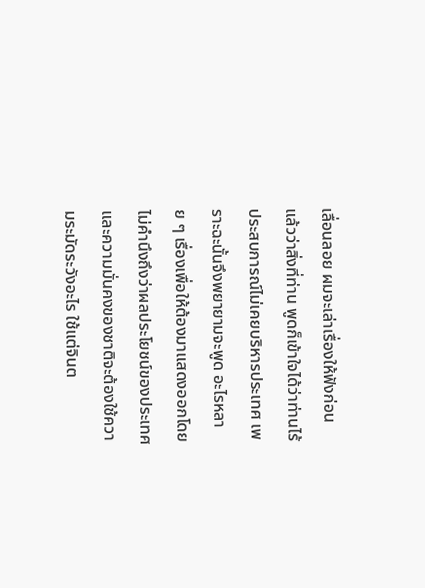เลื่อนลอย ผมจะเล่าเรื่องให้ฟังก่อน แล้วว่าสิ่งที่ท่าน พูดก็เข้าใจได้ว่าท่านไร้ประสบการณ์ไม่เคยบริหารประเทศ เพราะฉะนั้นจึงพยายามจะพูด อะไรหลาย ๆ เรื่องเพื่อให้ต้องมาแสดงออกโดยไม่คำนึงถึงว่าผลประโยชน์ของประเทศ และความมั่นคงของชาติจะต้องใช้ความระมัดระวังอะไร ใช้แต่จินต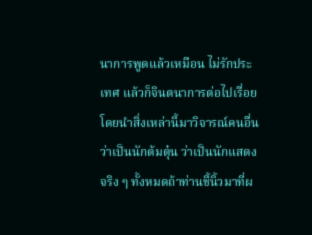นาการพูดแล้วเหมือน ไม่รักประเทศ แล้วก็จินตนาการต่อไปเรื่อยโดยนำสิ่งเหล่านี้มาวิจารณ์คนอื่นว่าเป็นนักต้มตุ๋น ว่าเป็นนักแสดง จริง ๆ ทั้งหมดถ้าท่านชี้นิ้วมาที่ผ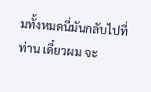มทั้งหมดนี่มันกลับไปที่ท่าน เดี๋ยวผม จะ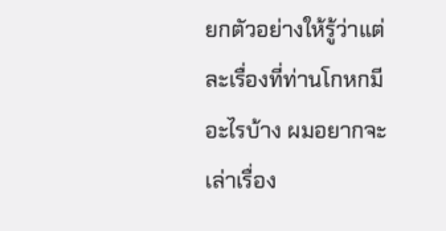ยกตัวอย่างให้รู้ว่าแต่ละเรื่องที่ท่านโกหกมีอะไรบ้าง ผมอยากจะเล่าเรื่อง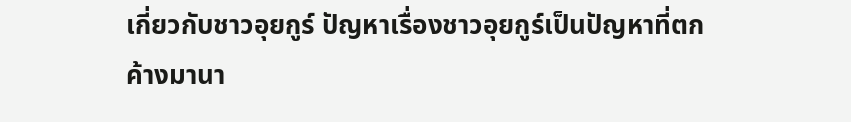เกี่ยวกับชาวอุยกูร์ ปัญหาเรื่องชาวอุยกูร์เป็นปัญหาที่ตกค้างมานา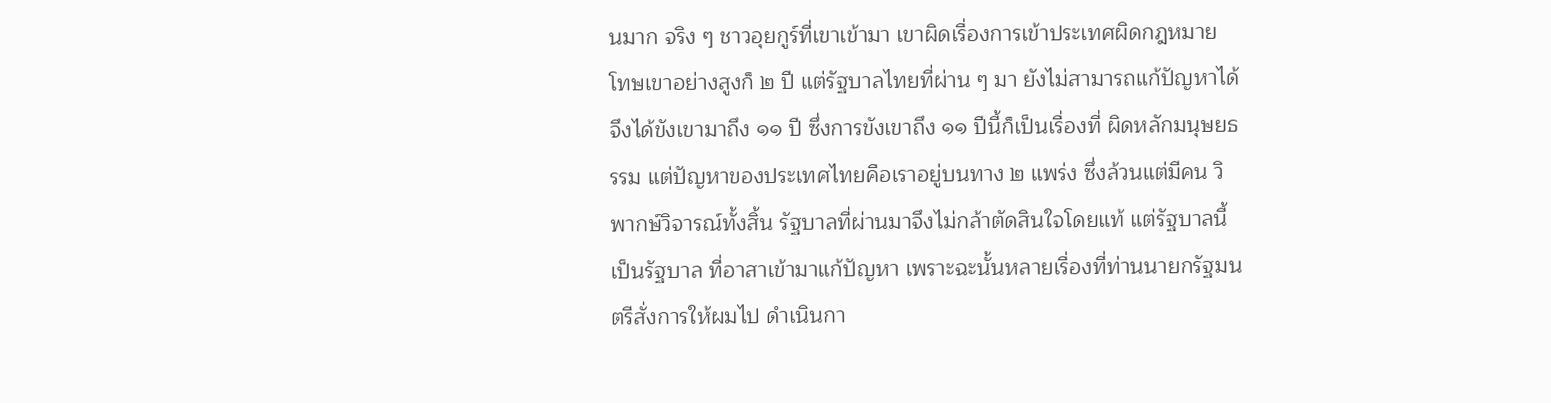นมาก จริง ๆ ชาวอุยกูร์ที่เขาเข้ามา เขาผิดเรื่องการเข้าประเทศผิดกฎหมาย โทษเขาอย่างสูงก็ ๒ ปี แต่รัฐบาลไทยที่ผ่าน ๆ มา ยังไม่สามารถแก้ปัญหาได้ จึงได้ขังเขามาถึง ๑๑ ปี ซึ่งการขังเขาถึง ๑๑ ปีนี้ก็เป็นเรื่องที่ ผิดหลักมนุษยธรรม แต่ปัญหาของประเทศไทยคือเราอยู่บนทาง ๒ แพร่ง ซึ่งล้วนแต่มีคน วิพากษ์วิจารณ์ทั้งสิ้น รัฐบาลที่ผ่านมาจึงไม่กล้าตัดสินใจโดยแท้ แต่รัฐบาลนี้เป็นรัฐบาล ที่อาสาเข้ามาแก้ปัญหา เพราะฉะนั้นหลายเรื่องที่ท่านนายกรัฐมนตรีสั่งการให้ผมไป ดำเนินกา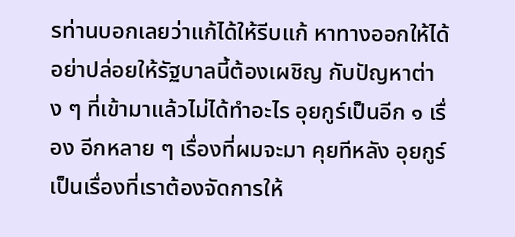รท่านบอกเลยว่าแก้ได้ให้รีบแก้ หาทางออกให้ได้ อย่าปล่อยให้รัฐบาลนี้ต้องเผชิญ กับปัญหาต่าง ๆ ที่เข้ามาแล้วไม่ได้ทำอะไร อุยกูร์เป็นอีก ๑ เรื่อง อีกหลาย ๆ เรื่องที่ผมจะมา คุยทีหลัง อุยกูร์เป็นเรื่องที่เราต้องจัดการให้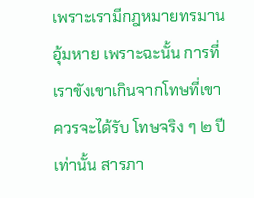เพราะเรามีกฎหมายทรมาน อุ้มหาย เพราะฉะนั้น การที่เราขังเขาเกินจากโทษที่เขาควรจะได้รับ โทษจริง ๆ ๒ ปีเท่านั้น สารภา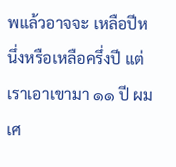พแล้วอาจจะ เหลือปีหนึ่งหรือเหลือครึ่งปี แต่เราเอาเขามา ๑๑ ปี ผมเศ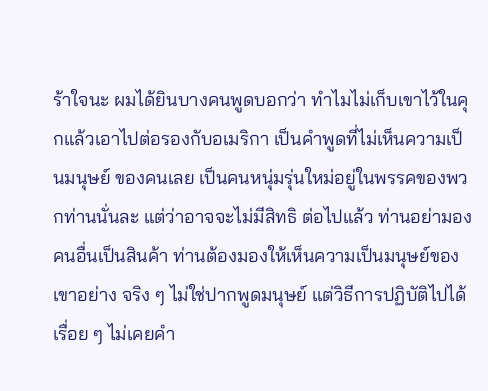ร้าใจนะ ผมได้ยินบางคนพูดบอกว่า ทำไมไม่เก็บเขาไว้ในคุกแล้วเอาไปต่อรองกับอเมริกา เป็นคำพูดที่ไม่เห็นความเป็นมนุษย์ ของคนเลย เป็นคนหนุ่มรุ่นใหม่อยู่ในพรรคของพวกท่านนั่นละ แต่ว่าอาจจะไม่มีสิทธิ ต่อไปแล้ว ท่านอย่ามองคนอื่นเป็นสินค้า ท่านต้องมองให้เห็นความเป็นมนุษย์ของเขาอย่าง จริง ๆ ไม่ใช่ปากพูดมนุษย์ แต่วิธีการปฏิบัติไปได้เรื่อย ๆ ไม่เคยคำ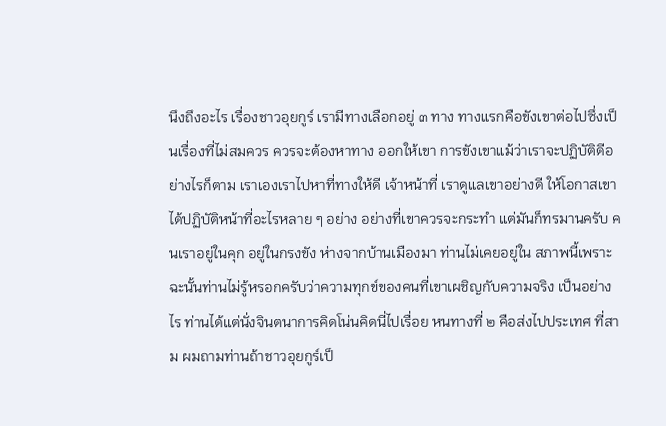นึงถึงอะไร เรื่องชาวอุยกูร์ เรามีทางเลือกอยู่ ๓ ทาง ทางแรกคือขังเขาต่อไปซึ่งเป็นเรื่องที่ไม่สมควร ควรจะต้องหาทาง ออกให้เขา การขังเขาแม้ว่าเราจะปฏิบัติดีอย่างไรก็ตาม เราเองเราไปหาที่ทางให้ดี เจ้าหน้าที่ เราดูแลเขาอย่างดี ให้โอกาสเขาได้ปฏิบัติหน้าที่อะไรหลาย ๆ อย่าง อย่างที่เขาควรจะกระทำ แต่มันก็ทรมานครับ คนเราอยู่ในคุก อยู่ในกรงขัง ห่างจากบ้านเมืองมา ท่านไม่เคยอยู่ใน สภาพนี้เพราะฉะนั้นท่านไม่รู้หรอกครับว่าความทุกข์ของคนที่เขาเผชิญกับความจริง เป็นอย่างไร ท่านได้แต่นั่งจินตนาการคิดโน่นคิดนี่ไปเรื่อย หนทางที่ ๒ คือส่งไปประเทศ ที่สาม ผมถามท่านถ้าชาวอุยกูร์เป็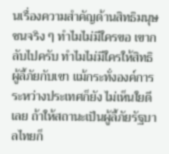นเรื่องความสำคัญด้านสิทธิมนุษชนจริง ๆ ทำไมไม่มีใครขอ เขากลับไปครับ ทำไมไม่มีใครให้สิทธิผู้ลี้ภัยกับเขา แม้กระทั่งองค์การระหว่างประเทศก็ยัง ไม่เห็นใยดีเลย ถ้าให้สถานะเป็นผู้ลี้ภัยรัฐบาลไทยก็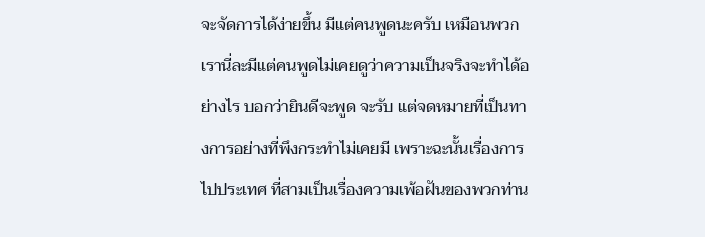จะจัดการได้ง่ายขึ้น มีแต่คนพูดนะครับ เหมือนพวกเรานี่ละมีแต่คนพูดไม่เคยดูว่าความเป็นจริงจะทำได้อย่างไร บอกว่ายินดีจะพูด จะรับ แต่จดหมายที่เป็นทางการอย่างที่พึงกระทำไม่เคยมี เพราะฉะนั้นเรื่องการไปประเทศ ที่สามเป็นเรื่องความเพ้อฝันของพวกท่าน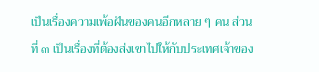เป็นเรื่องความเพ้อฝันของคนอีกหลาย ๆ คน ส่วนที่ ๓ เป็นเรื่องที่ต้องส่งเขาไปให้กับประเทศเจ้าของ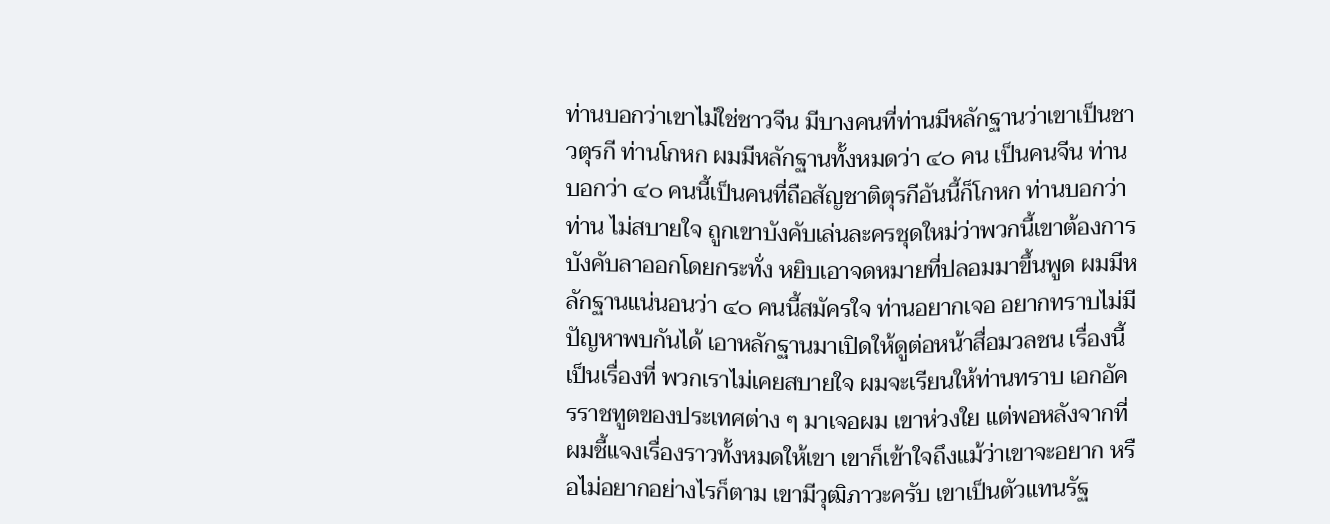ท่านบอกว่าเขาไม่ใช่ชาวจีน มีบางคนที่ท่านมีหลักฐานว่าเขาเป็นชาวตุรกี ท่านโกหก ผมมีหลักฐานทั้งหมดว่า ๔๐ คน เป็นคนจีน ท่านบอกว่า ๔๐ คนนี้เป็นคนที่ถือสัญชาติตุรกีอันนี้ก็โกหก ท่านบอกว่าท่าน ไม่สบายใจ ถูกเขาบังคับเล่นละครชุดใหม่ว่าพวกนี้เขาต้องการบังคับลาออกโดยกระทั่ง หยิบเอาจดหมายที่ปลอมมาขึ้นพูด ผมมีหลักฐานแน่นอนว่า ๔๐ คนนี้สมัครใจ ท่านอยากเจอ อยากทราบไม่มีปัญหาพบกันได้ เอาหลักฐานมาเปิดให้ดูต่อหน้าสื่อมวลชน เรื่องนี้เป็นเรื่องที่ พวกเราไม่เคยสบายใจ ผมจะเรียนให้ท่านทราบ เอกอัครราชทูตของประเทศต่าง ๆ มาเจอผม เขาห่วงใย แต่พอหลังจากที่ผมชี้แจงเรื่องราวทั้งหมดให้เขา เขาก็เข้าใจถึงแม้ว่าเขาจะอยาก หรือไม่อยากอย่างไรก็ตาม เขามีวุฒิภาวะครับ เขาเป็นตัวแทนรัฐ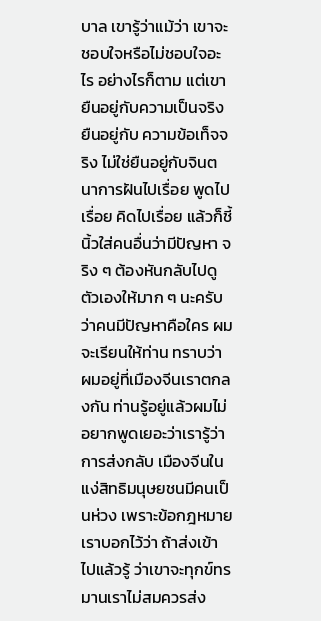บาล เขารู้ว่าแม้ว่า เขาจะชอบใจหรือไม่ชอบใจอะไร อย่างไรก็ตาม แต่เขายืนอยู่กับความเป็นจริง ยืนอยู่กับ ความข้อเท็จจริง ไม่ใช่ยืนอยู่กับจินตนาการฝันไปเรื่อย พูดไปเรื่อย คิดไปเรื่อย แล้วก็ชี้นิ้วใส่คนอื่นว่ามีปัญหา จริง ๆ ต้องหันกลับไปดูตัวเองให้มาก ๆ นะครับว่าคนมีปัญหาคือใคร ผมจะเรียนให้ท่าน ทราบว่า ผมอยู่ที่เมืองจีนเราตกลงกัน ท่านรู้อยู่แล้วผมไม่อยากพูดเยอะว่าเรารู้ว่าการส่งกลับ เมืองจีนในแง่สิทธิมนุษยชนมีคนเป็นห่วง เพราะข้อกฎหมายเราบอกไว้ว่า ถ้าส่งเข้าไปแล้วรู้ ว่าเขาจะทุกข์ทรมานเราไม่สมควรส่ง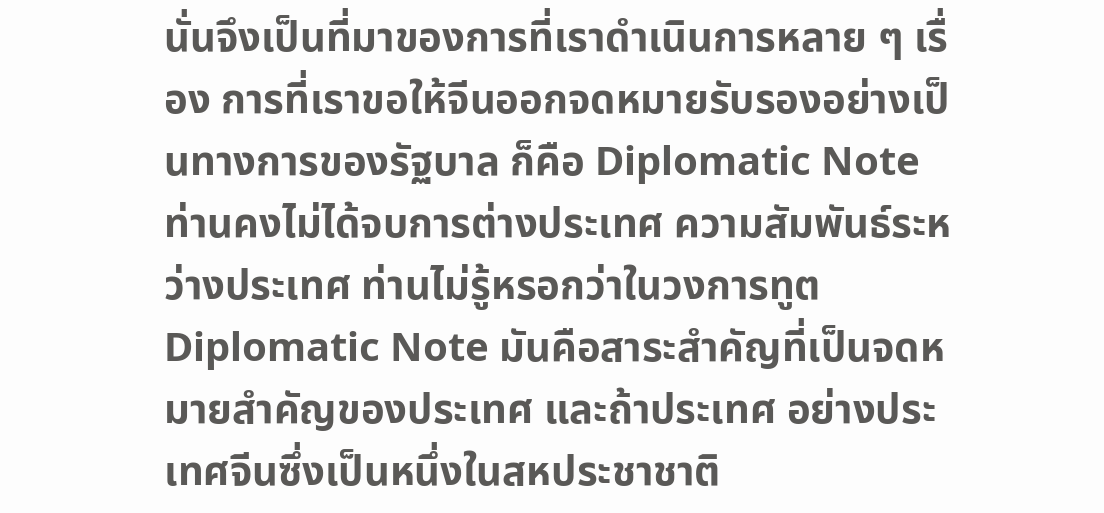นั่นจึงเป็นที่มาของการที่เราดำเนินการหลาย ๆ เรื่อง การที่เราขอให้จีนออกจดหมายรับรองอย่างเป็นทางการของรัฐบาล ก็คือ Diplomatic Note ท่านคงไม่ได้จบการต่างประเทศ ความสัมพันธ์ระหว่างประเทศ ท่านไม่รู้หรอกว่าในวงการทูต Diplomatic Note มันคือสาระสำคัญที่เป็นจดหมายสำคัญของประเทศ และถ้าประเทศ อย่างประเทศจีนซึ่งเป็นหนึ่งในสหประชาชาติ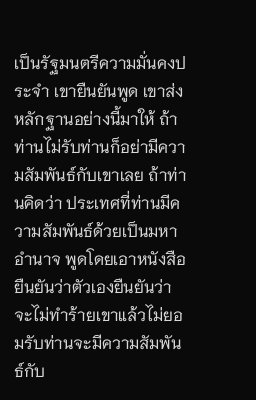เป็นรัฐมนตรีความมั่นคงประจำ เขายืนยันพูด เขาส่งหลักฐานอย่างนี้มาให้ ถ้าท่านไม่รับท่านก็อย่ามีความสัมพันธ์กับเขาเลย ถ้าท่านคิดว่า ประเทศที่ท่านมีความสัมพันธ์ด้วยเป็นมหาอำนาจ พูดโดยเอาหนังสือยืนยันว่าตัวเองยืนยันว่า จะไม่ทำร้ายเขาแล้วไม่ยอมรับท่านจะมีความสัมพันธ์กับ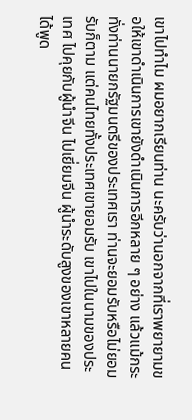เขาไปทำไม ผมอยากเรียนท่าน นะครับว่านอกจากที่เราพยายามขอให้เขาดำเนินการเขายังดำเนินการอีกหลาย ๆ อย่าง แล้วแม้กระทั่งท่านนายกรัฐมนตรีของประเทศเรา ท่านจะยอมรับหรือไม่ยอมรับก็ตาม แต่คนไทยทั้งประเทศเขายอมรับ เขาไปในนามของประเทศ ไปคุยกับผู้นำจีน ไปเยี่ยมจีน ผู้นำระดับสูงของเขาหลายคนได้พูด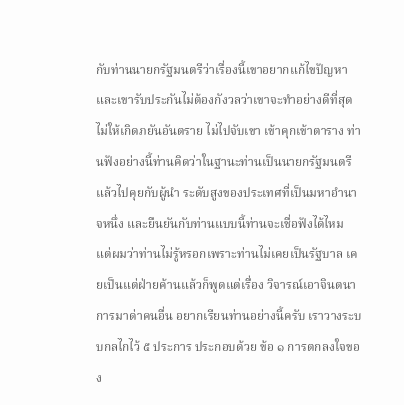กับท่านนายกรัฐมนตรีว่าเรื่องนี้เขาอยากแก้ไขปัญหา และเขารับประกันไม่ต้องกังวลว่าเขาจะทำอย่างดีที่สุด ไม่ให้เกิดภยันอันตราย ไม่ไปจับเขา เข้าคุกเข้าตาราง ท่านฟังอย่างนี้ท่านคิดว่าในฐานะท่านเป็นนายกรัฐมนตรีแล้วไปคุยกับผู้นำ ระดับสูงของประเทศที่เป็นมหาอำนาจหนึ่ง และยืนยันกับท่านแบบนี้ท่านจะเชื่อฟังได้ไหม แต่ผมว่าท่านไม่รู้หรอกเพราะท่านไม่เคยเป็นรัฐบาล เคยเป็นแต่ฝ่ายค้านแล้วก็พูดแต่เรื่อง วิจารณ์เอาจินตนาการมาด่าคนอื่น อยากเรียนท่านอย่างนี้ครับ เราวางระบบกลไกไว้ ๕ ประการ ประกอบด้วย ข้อ ๑ การตกลงใจของ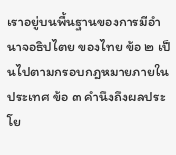เราอยู่บนพื้นฐานของการมีอำนาจอธิปไตย ของไทย ข้อ ๒ เป็นไปตามกรอบกฎหมายภายในประเทศ ข้อ ๓ คำนึงถึงผลประโย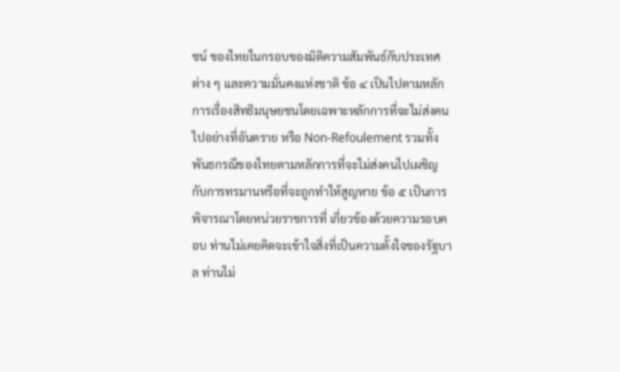ชน์ ของไทยในกรอบของมิติความสัมพันธ์กับประเทศต่าง ๆ และความมั่นคงแห่งชาติ ข้อ ๔ เป็นไปตามหลักการเรื่องสิทธิมนุษยชนโดยเฉพาะหลักการที่จะไม่ส่งคนไปอย่างที่อันตราย หรือ Non-Refoulement รวมทั้งพันธกรณีของไทยตามหลักการที่จะไม่ส่งคนไปเผชิญ กับการทรมานหรือที่จะถูกทำให้สูญหาย ข้อ ๕ เป็นการพิจารณาโดยหน่วยราชการที่ เกี่ยวข้องด้วยความรอบคอบ ท่านไม่เคยคิดจะเข้าใจสิ่งที่เป็นความตั้งใจของรัฐบาล ท่านไม่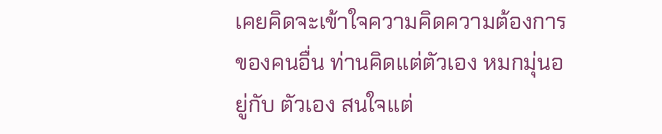เคยคิดจะเข้าใจความคิดความต้องการของคนอื่น ท่านคิดแต่ตัวเอง หมกมุ่นอยู่กับ ตัวเอง สนใจแต่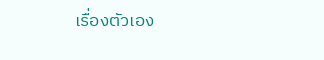เรื่องตัวเอง